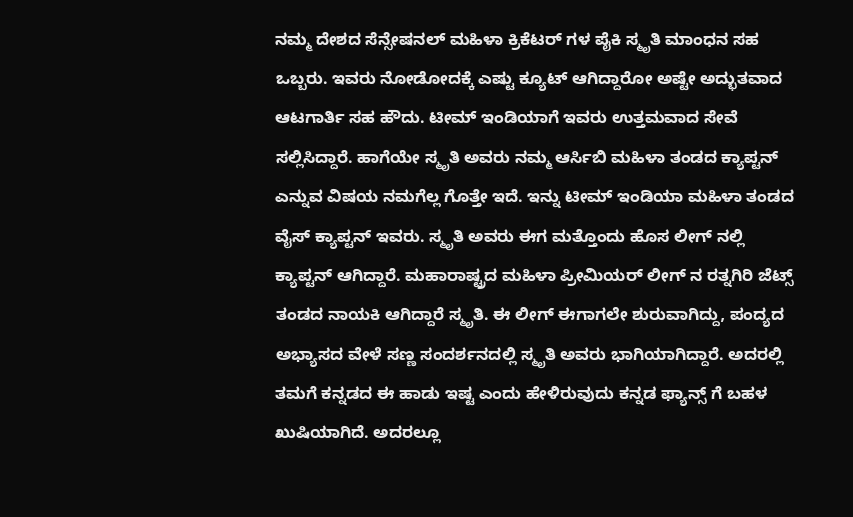ನಮ್ಮ ದೇಶದ ಸೆನ್ಸೇಷನಲ್ ಮಹಿಳಾ ಕ್ರಿಕೆಟರ್ ಗಳ ಪೈಕಿ ಸ್ಮೃತಿ ಮಾಂಧನ ಸಹ ಒಬ್ಬರು. ಇವರು ನೋಡೋದಕ್ಕೆ ಎಷ್ಟು ಕ್ಯೂಟ್ ಆಗಿದ್ದಾರೋ ಅಷ್ಟೇ ಅದ್ಭುತವಾದ ಆಟಗಾರ್ತಿ ಸಹ ಹೌದು. ಟೀಮ್ ಇಂಡಿಯಾಗೆ ಇವರು ಉತ್ತಮವಾದ ಸೇವೆ ಸಲ್ಲಿಸಿದ್ದಾರೆ. ಹಾಗೆಯೇ ಸ್ಮೃತಿ ಅವರು ನಮ್ಮ ಆರ್ಸಿಬಿ ಮಹಿಳಾ ತಂಡದ ಕ್ಯಾಪ್ಟನ್ ಎನ್ನುವ ವಿಷಯ ನಮಗೆಲ್ಲ ಗೊತ್ತೇ ಇದೆ. ಇನ್ನು ಟೀಮ್ ಇಂಡಿಯಾ ಮಹಿಳಾ ತಂಡದ ವೈಸ್ ಕ್ಯಾಪ್ಟನ್ ಇವರು. ಸ್ಮೃತಿ ಅವರು ಈಗ ಮತ್ತೊಂದು ಹೊಸ ಲೀಗ್ ನಲ್ಲಿ ಕ್ಯಾಪ್ಟನ್ ಆಗಿದ್ದಾರೆ. ಮಹಾರಾಷ್ಟ್ರದ ಮಹಿಳಾ ಪ್ರೀಮಿಯರ್ ಲೀಗ್ ನ ರತ್ನಗಿರಿ ಜೆಟ್ಸ್ ತಂಡದ ನಾಯಕಿ ಆಗಿದ್ದಾರೆ ಸ್ಮೃತಿ. ಈ ಲೀಗ್ ಈಗಾಗಲೇ ಶುರುವಾಗಿದ್ದು, ಪಂದ್ಯದ ಅಭ್ಯಾಸದ ವೇಳೆ ಸಣ್ಣ ಸಂದರ್ಶನದಲ್ಲಿ ಸ್ಮೃತಿ ಅವರು ಭಾಗಿಯಾಗಿದ್ದಾರೆ. ಅದರಲ್ಲಿ ತಮಗೆ ಕನ್ನಡದ ಈ ಹಾಡು ಇಷ್ಟ ಎಂದು ಹೇಳಿರುವುದು ಕನ್ನಡ ಫ್ಯಾನ್ಸ್ ಗೆ ಬಹಳ ಖುಷಿಯಾಗಿದೆ. ಅದರಲ್ಲೂ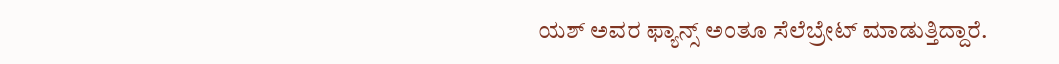ಯಶ್ ಅವರ ಫ್ಯಾನ್ಸ್ ಅಂತೂ ಸೆಲೆಬ್ರೇಟ್ ಮಾಡುತ್ತಿದ್ದಾರೆ.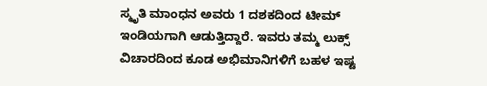ಸ್ಮೃತಿ ಮಾಂಧನ ಅವರು 1 ದಶಕದಿಂದ ಟೀಮ್ ಇಂಡಿಯಗಾಗಿ ಆಡುತ್ತಿದ್ದಾರೆ. ಇವರು ತಮ್ಮ ಲುಕ್ಸ್ ವಿಚಾರದಿಂದ ಕೂಡ ಅಭಿಮಾನಿಗಳಿಗೆ ಬಹಳ ಇಷ್ಟ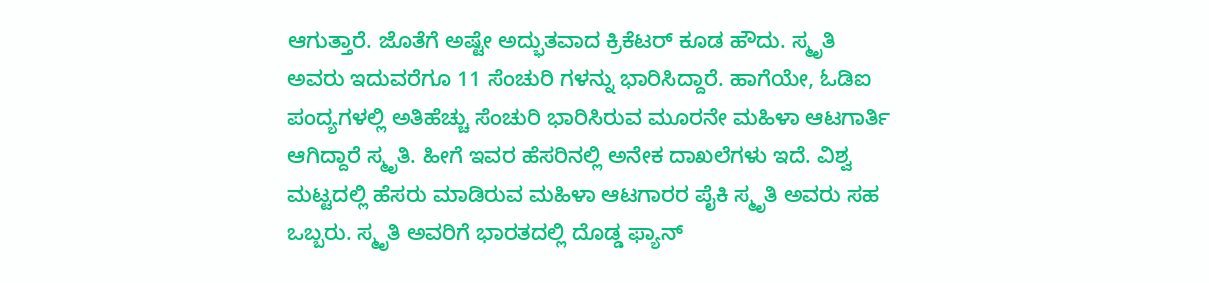ಆಗುತ್ತಾರೆ. ಜೊತೆಗೆ ಅಷ್ಟೇ ಅದ್ಭುತವಾದ ಕ್ರಿಕೆಟರ್ ಕೂಡ ಹೌದು. ಸ್ಮೃತಿ ಅವರು ಇದುವರೆಗೂ 11 ಸೆಂಚುರಿ ಗಳನ್ನು ಭಾರಿಸಿದ್ದಾರೆ. ಹಾಗೆಯೇ, ಓಡಿಐ ಪಂದ್ಯಗಳಲ್ಲಿ ಅತಿಹೆಚ್ಚು ಸೆಂಚುರಿ ಭಾರಿಸಿರುವ ಮೂರನೇ ಮಹಿಳಾ ಆಟಗಾರ್ತಿ ಆಗಿದ್ದಾರೆ ಸ್ಮೃತಿ. ಹೀಗೆ ಇವರ ಹೆಸರಿನಲ್ಲಿ ಅನೇಕ ದಾಖಲೆಗಳು ಇದೆ. ವಿಶ್ವ ಮಟ್ಟದಲ್ಲಿ ಹೆಸರು ಮಾಡಿರುವ ಮಹಿಳಾ ಆಟಗಾರರ ಪೈಕಿ ಸ್ಮೃತಿ ಅವರು ಸಹ ಒಬ್ಬರು. ಸ್ಮೃತಿ ಅವರಿಗೆ ಭಾರತದಲ್ಲಿ ದೊಡ್ಡ ಫ್ಯಾನ್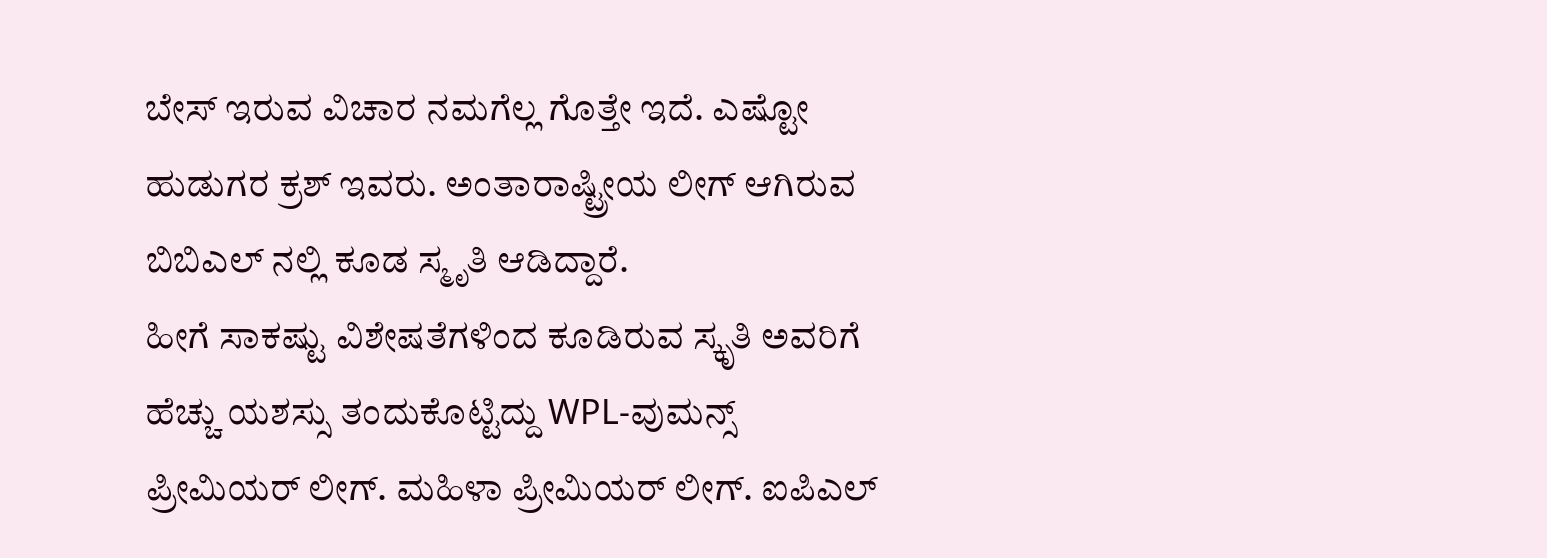ಬೇಸ್ ಇರುವ ವಿಚಾರ ನಮಗೆಲ್ಲ ಗೊತ್ತೇ ಇದೆ. ಎಷ್ಟೋ ಹುಡುಗರ ಕ್ರಶ್ ಇವರು. ಅಂತಾರಾಷ್ಟ್ರೀಯ ಲೀಗ್ ಆಗಿರುವ ಬಿಬಿಎಲ್ ನಲ್ಲಿ ಕೂಡ ಸ್ಮೃತಿ ಆಡಿದ್ದಾರೆ.
ಹೀಗೆ ಸಾಕಷ್ಟು ವಿಶೇಷತೆಗಳಿಂದ ಕೂಡಿರುವ ಸ್ಕೃತಿ ಅವರಿಗೆ ಹೆಚ್ಚು ಯಶಸ್ಸು ತಂದುಕೊಟ್ಟಿದ್ದು WPL-ವುಮನ್ಸ್ ಪ್ರೀಮಿಯರ್ ಲೀಗ್. ಮಹಿಳಾ ಪ್ರೀಮಿಯರ್ ಲೀಗ್. ಐಪಿಎಲ್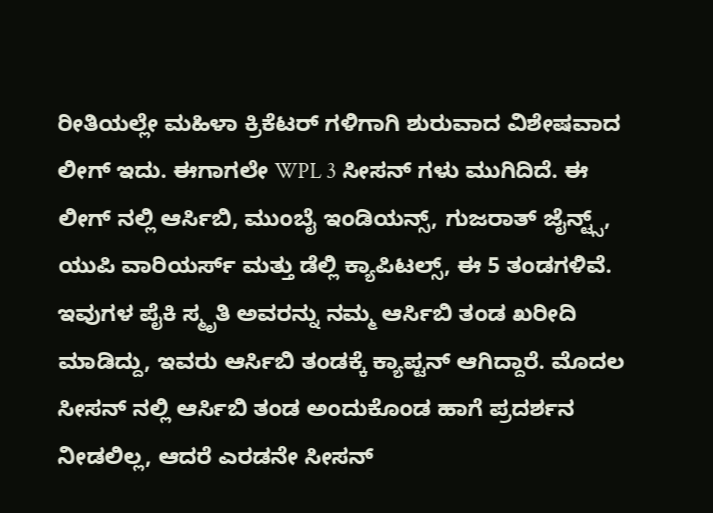ರೀತಿಯಲ್ಲೇ ಮಹಿಳಾ ಕ್ರಿಕೆಟರ್ ಗಳಿಗಾಗಿ ಶುರುವಾದ ವಿಶೇಷವಾದ ಲೀಗ್ ಇದು. ಈಗಾಗಲೇ WPL 3 ಸೀಸನ್ ಗಳು ಮುಗಿದಿದೆ. ಈ ಲೀಗ್ ನಲ್ಲಿ ಆರ್ಸಿಬಿ, ಮುಂಬೈ ಇಂಡಿಯನ್ಸ್, ಗುಜರಾತ್ ಜೈನ್ಟ್ಸ್, ಯುಪಿ ವಾರಿಯರ್ಸ್ ಮತ್ತು ಡೆಲ್ಲಿ ಕ್ಯಾಪಿಟಲ್ಸ್, ಈ 5 ತಂಡಗಳಿವೆ. ಇವುಗಳ ಪೈಕಿ ಸ್ಮೃತಿ ಅವರನ್ನು ನಮ್ಮ ಆರ್ಸಿಬಿ ತಂಡ ಖರೀದಿ ಮಾಡಿದ್ದು, ಇವರು ಆರ್ಸಿಬಿ ತಂಡಕ್ಕೆ ಕ್ಯಾಪ್ಟನ್ ಆಗಿದ್ದಾರೆ. ಮೊದಲ ಸೀಸನ್ ನಲ್ಲಿ ಆರ್ಸಿಬಿ ತಂಡ ಅಂದುಕೊಂಡ ಹಾಗೆ ಪ್ರದರ್ಶನ ನೀಡಲಿಲ್ಲ, ಆದರೆ ಎರಡನೇ ಸೀಸನ್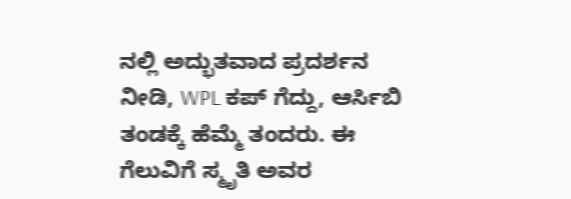ನಲ್ಲಿ ಅದ್ಭುತವಾದ ಪ್ರದರ್ಶನ ನೀಡಿ, WPL ಕಪ್ ಗೆದ್ದು, ಆರ್ಸಿಬಿ ತಂಡಕ್ಕೆ ಹೆಮ್ಮೆ ತಂದರು. ಈ ಗೆಲುವಿಗೆ ಸ್ಮೃತಿ ಅವರ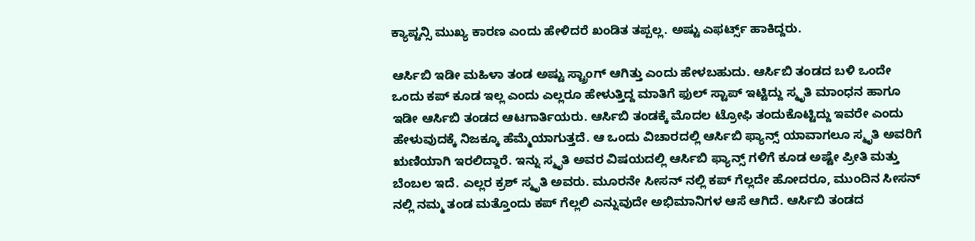ಕ್ಯಾಪ್ಟನ್ಸಿ ಮುಖ್ಯ ಕಾರಣ ಎಂದು ಹೇಳಿದರೆ ಖಂಡಿತ ತಪ್ಪಲ್ಲ. ಅಷ್ಟು ಎಫರ್ಟ್ಸ್ ಹಾಕಿದ್ದರು.

ಆರ್ಸಿಬಿ ಇಡೀ ಮಹಿಳಾ ತಂಡ ಅಷ್ಟು ಸ್ಟ್ರಾಂಗ್ ಆಗಿತ್ತು ಎಂದು ಹೇಳಬಹುದು. ಆರ್ಸಿಬಿ ತಂಡದ ಬಳಿ ಒಂದೇ ಒಂದು ಕಪ್ ಕೂಡ ಇಲ್ಲ ಎಂದು ಎಲ್ಲರೂ ಹೇಳುತ್ತಿದ್ದ ಮಾತಿಗೆ ಫುಲ್ ಸ್ಟಾಪ್ ಇಟ್ಟಿದ್ದು ಸ್ಮೃತಿ ಮಾಂಧನ ಹಾಗೂ ಇಡೀ ಆರ್ಸಿಬಿ ತಂಡದ ಆಟಗಾರ್ತಿಯರು. ಆರ್ಸಿಬಿ ತಂಡಕ್ಕೆ ಮೊದಲ ಟ್ರೋಫಿ ತಂದುಕೊಟ್ಟಿದ್ದು ಇವರೇ ಎಂದು ಹೇಳುವುದಕ್ಕೆ ನಿಜಕ್ಕೂ ಹೆಮ್ಮೆಯಾಗುತ್ತದೆ. ಆ ಒಂದು ವಿಚಾರದಲ್ಲಿ ಆರ್ಸಿಬಿ ಫ್ಯಾನ್ಸ್ ಯಾವಾಗಲೂ ಸ್ಮೃತಿ ಅವರಿಗೆ ಋಣಿಯಾಗಿ ಇರಲಿದ್ದಾರೆ. ಇನ್ನು ಸ್ಮೃತಿ ಅವರ ವಿಷಯದಲ್ಲಿ ಆರ್ಸಿಬಿ ಫ್ಯಾನ್ಸ್ ಗಳಿಗೆ ಕೂಡ ಅಷ್ಟೇ ಪ್ರೀತಿ ಮತ್ತು ಬೆಂಬಲ ಇದೆ. ಎಲ್ಲರ ಕ್ರಶ್ ಸ್ಮೃತಿ ಅವರು. ಮೂರನೇ ಸೀಸನ್ ನಲ್ಲಿ ಕಪ್ ಗೆಲ್ಲದೇ ಹೋದರೂ, ಮುಂದಿನ ಸೀಸನ್ ನಲ್ಲಿ ನಮ್ಮ ತಂಡ ಮತ್ತೊಂದು ಕಪ್ ಗೆಲ್ಲಲಿ ಎನ್ನುವುದೇ ಅಭಿಮಾನಿಗಳ ಆಸೆ ಆಗಿದೆ. ಆರ್ಸಿಬಿ ತಂಡದ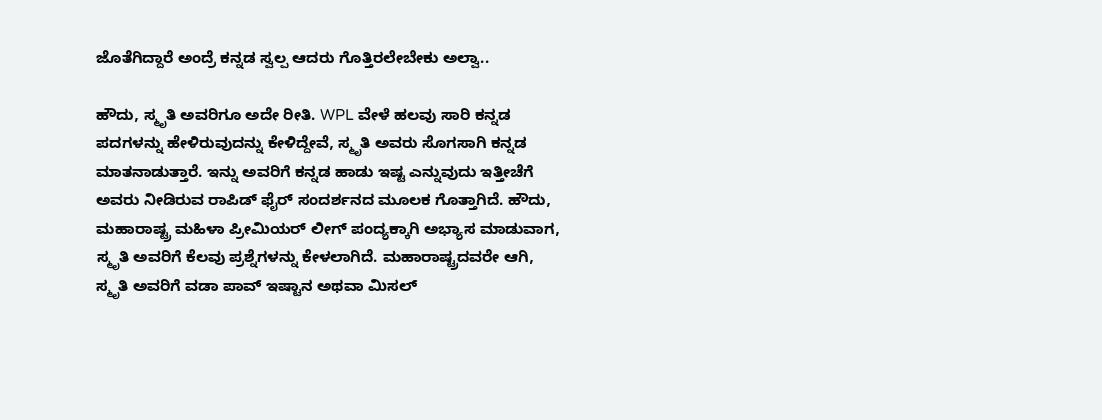ಜೊತೆಗಿದ್ದಾರೆ ಅಂದ್ರೆ ಕನ್ನಡ ಸ್ವಲ್ಪ ಆದರು ಗೊತ್ತಿರಲೇಬೇಕು ಅಲ್ವಾ..

ಹೌದು, ಸ್ಮೃತಿ ಅವರಿಗೂ ಅದೇ ರೀತಿ. WPL ವೇಳೆ ಹಲವು ಸಾರಿ ಕನ್ನಡ ಪದಗಳನ್ನು ಹೇಳಿರುವುದನ್ನು ಕೇಳಿದ್ದೇವೆ, ಸ್ಮೃತಿ ಅವರು ಸೊಗಸಾಗಿ ಕನ್ನಡ ಮಾತನಾಡುತ್ತಾರೆ. ಇನ್ನು ಅವರಿಗೆ ಕನ್ನಡ ಹಾಡು ಇಷ್ಟ ಎನ್ನುವುದು ಇತ್ತೀಚೆಗೆ ಅವರು ನೀಡಿರುವ ರಾಪಿಡ್ ಫೈರ್ ಸಂದರ್ಶನದ ಮೂಲಕ ಗೊತ್ತಾಗಿದೆ. ಹೌದು, ಮಹಾರಾಷ್ಟ್ರ ಮಹಿಳಾ ಪ್ರೀಮಿಯರ್ ಲೀಗ್ ಪಂದ್ಯಕ್ಕಾಗಿ ಅಭ್ಯಾಸ ಮಾಡುವಾಗ, ಸ್ಮೃತಿ ಅವರಿಗೆ ಕೆಲವು ಪ್ರಶ್ನೆಗಳನ್ನು ಕೇಳಲಾಗಿದೆ. ಮಹಾರಾಷ್ಟ್ರದವರೇ ಆಗಿ, ಸ್ಮೃತಿ ಅವರಿಗೆ ವಡಾ ಪಾವ್ ಇಷ್ಟಾನ ಅಥವಾ ಮಿಸಲ್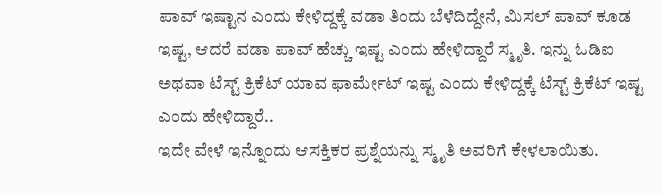ಪಾವ್ ಇಷ್ಟಾನ ಎಂದು ಕೇಳಿದ್ದಕ್ಕೆ ವಡಾ ತಿಂದು ಬೆಳೆದಿದ್ದೇನೆ, ಮಿಸಲ್ ಪಾವ್ ಕೂಡ ಇಷ್ಟ, ಆದರೆ ವಡಾ ಪಾವ್ ಹೆಚ್ಚು ಇಷ್ಟ ಎಂದು ಹೇಳಿದ್ದಾರೆ ಸ್ಮೃತಿ. ಇನ್ನು ಓಡಿಐ ಅಥವಾ ಟೆಸ್ಟ್ ಕ್ರಿಕೆಟ್ ಯಾವ ಫಾರ್ಮೇಟ್ ಇಷ್ಟ ಎಂದು ಕೇಳಿದ್ದಕ್ಕೆ ಟೆಸ್ಟ್ ಕ್ರಿಕೆಟ್ ಇಷ್ಟ ಎಂದು ಹೇಳಿದ್ದಾರೆ..
ಇದೇ ವೇಳೆ ಇನ್ನೊಂದು ಆಸಕ್ತಿಕರ ಪ್ರಶ್ನೆಯನ್ನು ಸ್ಮೃತಿ ಅವರಿಗೆ ಕೇಳಲಾಯಿತು.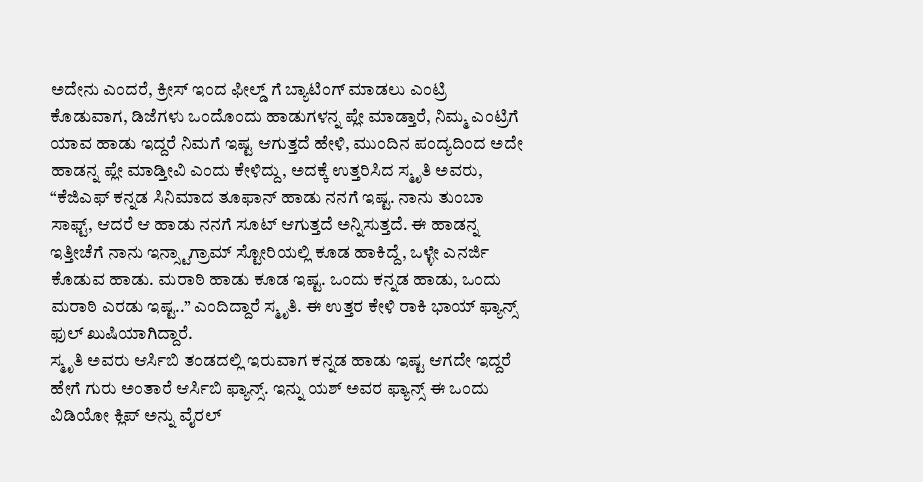ಅದೇನು ಎಂದರೆ, ಕ್ರೀಸ್ ಇಂದ ಫೀಲ್ಡ್ ಗೆ ಬ್ಯಾಟಿಂಗ್ ಮಾಡಲು ಎಂಟ್ರಿ ಕೊಡುವಾಗ, ಡಿಜೆಗಳು ಒಂದೊಂದು ಹಾಡುಗಳನ್ನ ಪ್ಲೇ ಮಾಡ್ತಾರೆ, ನಿಮ್ಮ ಎಂಟ್ರಿಗೆ ಯಾವ ಹಾಡು ಇದ್ದರೆ ನಿಮಗೆ ಇಷ್ಟ ಆಗುತ್ತದೆ ಹೇಳಿ, ಮುಂದಿನ ಪಂದ್ಯದಿಂದ ಅದೇ ಹಾಡನ್ನ ಪ್ಲೇ ಮಾಡ್ತೀವಿ ಎಂದು ಕೇಳಿದ್ದು, ಅದಕ್ಕೆ ಉತ್ತರಿಸಿದ ಸ್ಮೃತಿ ಅವರು, “ಕೆಜಿಎಫ್ ಕನ್ನಡ ಸಿನಿಮಾದ ತೂಫಾನ್ ಹಾಡು ನನಗೆ ಇಷ್ಟ. ನಾನು ತುಂಬಾ ಸಾಫ್ಟ್, ಆದರೆ ಆ ಹಾಡು ನನಗೆ ಸೂಟ್ ಆಗುತ್ತದೆ ಅನ್ನಿಸುತ್ತದೆ. ಈ ಹಾಡನ್ನ ಇತ್ತೀಚೆಗೆ ನಾನು ಇನ್ಸ್ಟಾಗ್ರಾಮ್ ಸ್ಟೋರಿಯಲ್ಲಿ ಕೂಡ ಹಾಕಿದ್ದೆ, ಒಳ್ಳೇ ಎನರ್ಜಿ ಕೊಡುವ ಹಾಡು. ಮರಾಠಿ ಹಾಡು ಕೂಡ ಇಷ್ಟ. ಒಂದು ಕನ್ನಡ ಹಾಡು, ಒಂದು ಮರಾಠಿ ಎರಡು ಇಷ್ಟ..” ಎಂದಿದ್ದಾರೆ ಸ್ಮೃತಿ. ಈ ಉತ್ತರ ಕೇಳಿ ರಾಕಿ ಭಾಯ್ ಫ್ಯಾನ್ಸ್ ಫುಲ್ ಖುಷಿಯಾಗಿದ್ದಾರೆ.
ಸ್ಮೃತಿ ಅವರು ಆರ್ಸಿಬಿ ತಂಡದಲ್ಲಿ ಇರುವಾಗ ಕನ್ನಡ ಹಾಡು ಇಷ್ಟ ಆಗದೇ ಇದ್ದರೆ ಹೇಗೆ ಗುರು ಅಂತಾರೆ ಆರ್ಸಿಬಿ ಫ್ಯಾನ್ಸ್. ಇನ್ನು ಯಶ್ ಅವರ ಫ್ಯಾನ್ಸ್ ಈ ಒಂದು ವಿಡಿಯೋ ಕ್ಲಿಪ್ ಅನ್ನು ವೈರಲ್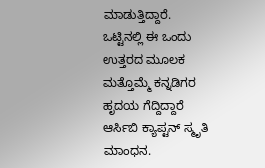ಮಾಡುತ್ತಿದ್ದಾರೆ. ಒಟ್ಟಿನಲ್ಲಿ ಈ ಒಂದು ಉತ್ತರದ ಮೂಲಕ ಮತ್ತೊಮ್ಮೆ ಕನ್ನಡಿಗರ ಹೃದಯ ಗೆದ್ದಿದ್ದಾರೆ ಆರ್ಸಿಬಿ ಕ್ಯಾಪ್ಟನ್ ಸ್ಮೃತಿ ಮಾಂಧನ.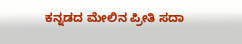ಕನ್ನಡದ ಮೇಲಿನ ಪ್ರೀತಿ ಸದಾ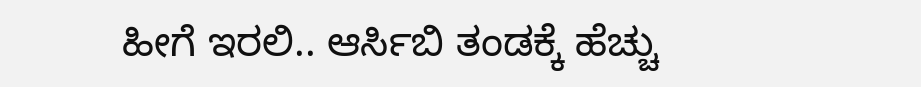ಹೀಗೆ ಇರಲಿ.. ಆರ್ಸಿಬಿ ತಂಡಕ್ಕೆ ಹೆಚ್ಚು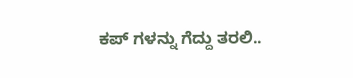ಕಪ್ ಗಳನ್ನು ಗೆದ್ದು ತರಲಿ..